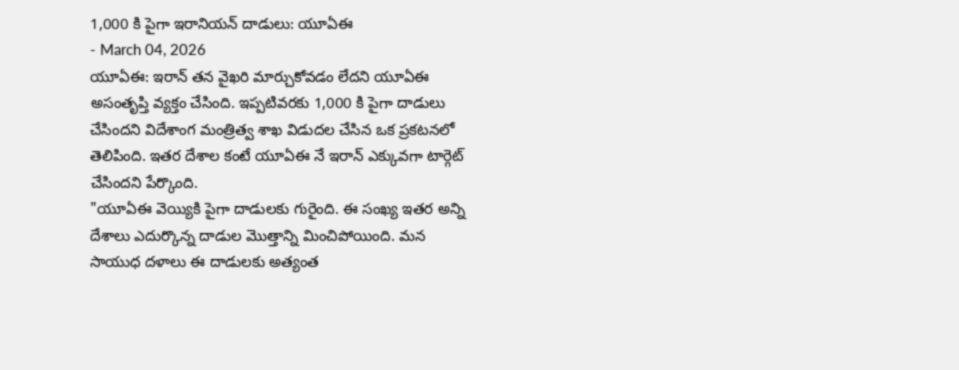1,000 కి పైగా ఇరానియన్ దాడులు: యూఏఈ
- March 04, 2026
యూఏఈ: ఇరాన్ తన వైఖరి మార్చుకోవడం లేదని యూఏఈ అసంతృప్తి వ్యక్తం చేసింది. ఇప్పటివరకు 1,000 కి పైగా దాడులు చేసిందని విదేశాంగ మంత్రిత్వ శాఖ విడుదల చేసిన ఒక ప్రకటనలో తెలిపింది. ఇతర దేశాల కంటే యూఏఈ నే ఇరాన్ ఎక్కువగా టార్గెట్ చేసిందని పేర్కొంది.
"యూఏఈ వెయ్యికి పైగా దాడులకు గురైంది. ఈ సంఖ్య ఇతర అన్ని దేశాలు ఎదుర్కొన్న దాడుల మొత్తాన్ని మించిపోయింది. మన సాయుధ దళాలు ఈ దాడులకు అత్యంత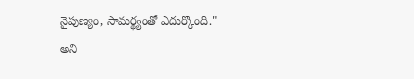నైపుణ్యం, సామర్థ్యంతో ఎదుర్కొంది." అని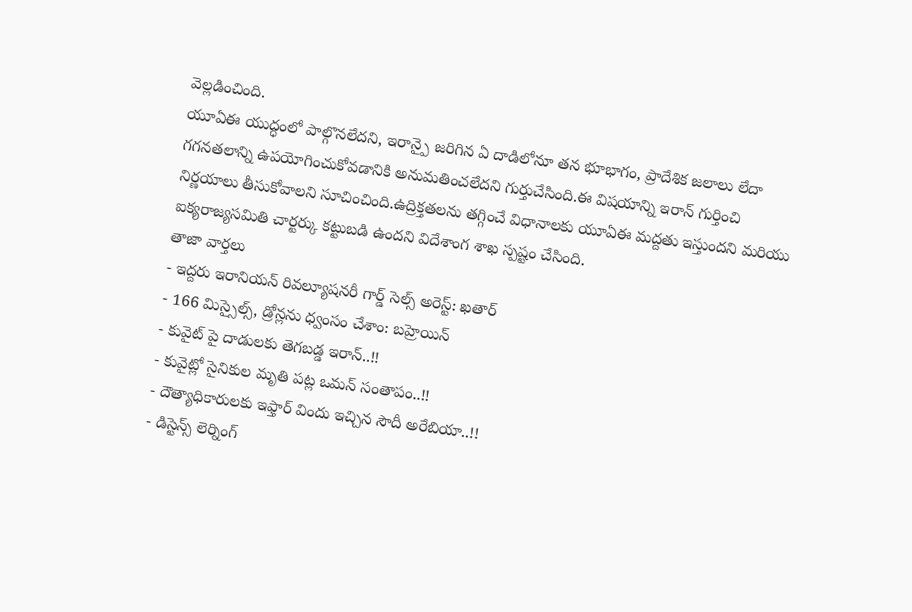వెల్లడించింది.
యూఏఈ యుద్ధంలో పాల్గొనలేదని, ఇరాన్పై జరిగిన ఏ దాడిలోనూ తన భూభాగం, ప్రాదేశిక జలాలు లేదా గగనతలాన్ని ఉపయోగించుకోవడానికి అనుమతించలేదని గుర్తుచేసింది.ఈ విషయాన్ని ఇరాన్ గుర్తించి నిర్ణయాలు తీసుకోవాలని సూచించింది.ఉద్రిక్తతలను తగ్గించే విధానాలకు యూఏఈ మద్దతు ఇస్తుందని మరియు ఐక్యరాజ్యసమితి చార్టర్కు కట్టుబడి ఉందని విదేశాంగ శాఖ స్పష్టం చేసింది.
తాజా వార్తలు
- ఇద్దరు ఇరానియన్ రివల్యూషనరీ గార్డ్ సెల్స్ అరెస్ట్: ఖతార్
- 166 మిస్సైల్స్, డ్రోన్లను ధ్వంసం చేశాం: బహ్రెయిన్
- కువైట్ పై దాడులకు తెగబడ్డ ఇరాన్..!!
- కువైట్లో సైనికుల మృతి పట్ల ఒమన్ సంతాపం..!!
- దౌత్యాధికారులకు ఇఫ్తార్ విందు ఇచ్చిన సౌదీ అరేబియా..!!
- డిస్టెన్స్ లెర్నింగ్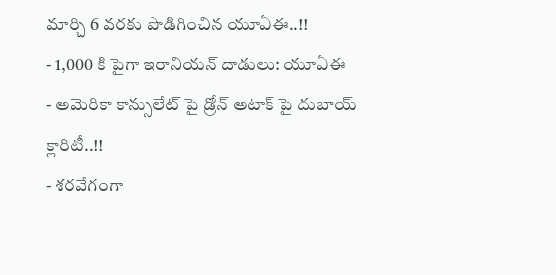మార్చి 6 వరకు పొడిగించిన యూఏఈ..!!
- 1,000 కి పైగా ఇరానియన్ దాడులు: యూఏఈ
- అమెరికా కాన్సులేట్ పై డ్రోన్ అటాక్ పై దుబాయ్ క్లారిటీ..!!
- శరవేగంగా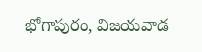భోగాపురం, విజయవాడ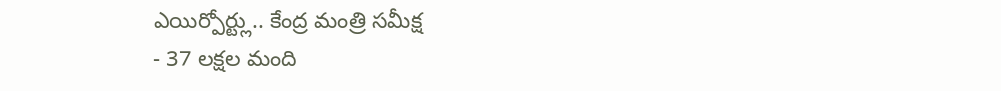ఎయిర్పోర్ట్లు.. కేంద్ర మంత్రి సమీక్ష
- 37 లక్షల మంది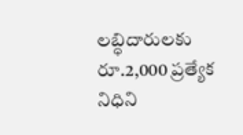లబ్ధిదారులకు రూ.2,000 ప్రత్యేక నిధిని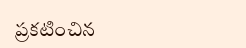ప్రకటించిన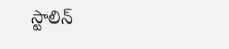స్టాలిన్